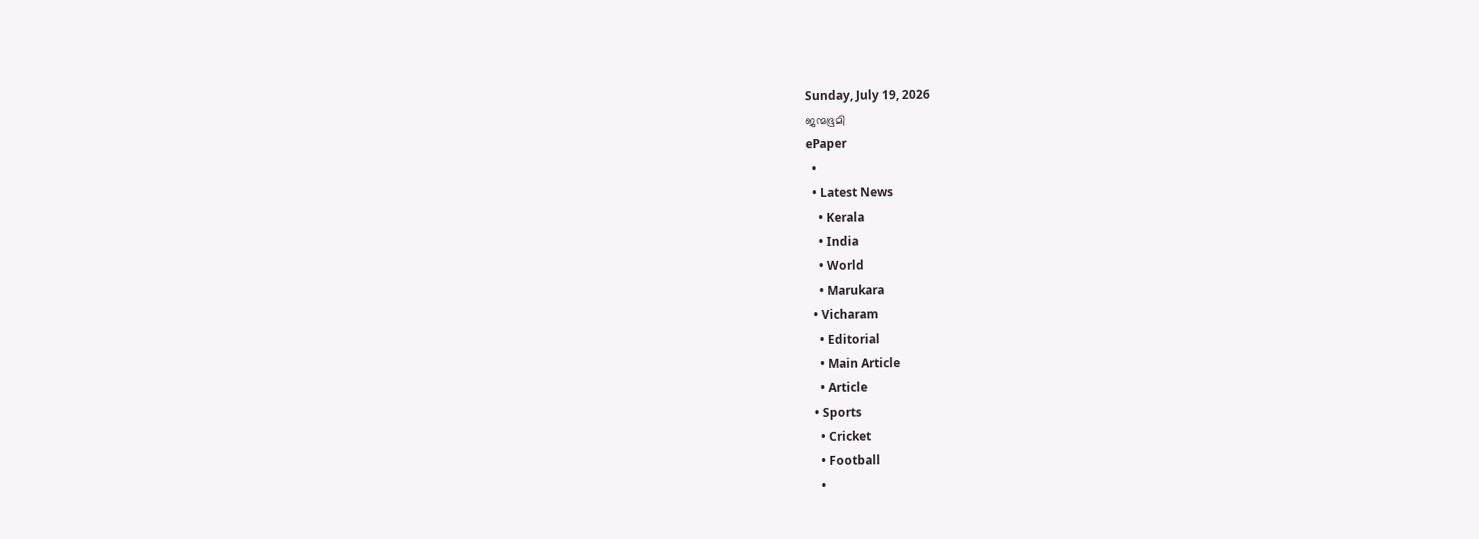Sunday, July 19, 2026
ജന്മഭൂമി
ePaper
  •
  • Latest News
    • Kerala
    • India
    • World
    • Marukara
  • Vicharam
    • Editorial
    • Main Article
    • Article
  • Sports
    • Cricket
    • Football
    •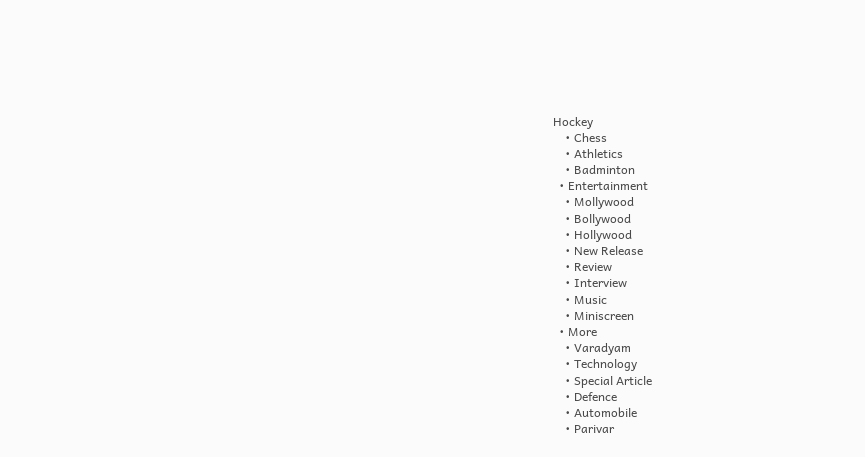Hockey
    • Chess
    • Athletics
    • Badminton
  • Entertainment
    • Mollywood
    • Bollywood
    • Hollywood
    • New Release
    • Review
    • Interview
    • Music
    • Miniscreen
  • More
    • Varadyam
    • Technology
    • Special Article
    • Defence
    • Automobile
    • Parivar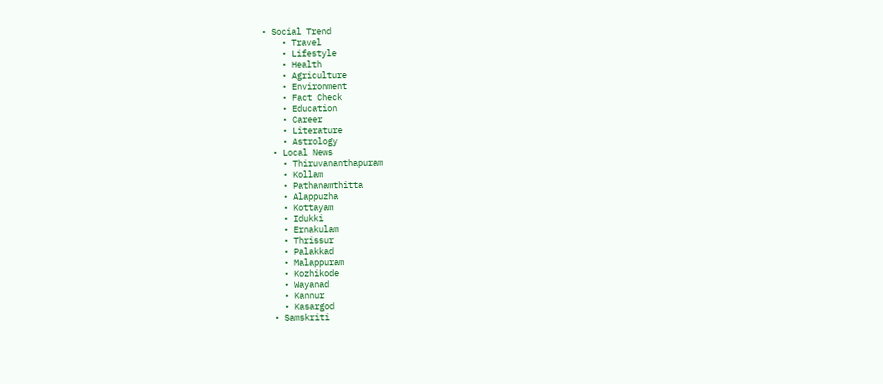• Social Trend
    • Travel
    • Lifestyle
    • Health
    • Agriculture
    • Environment
    • Fact Check
    • Education
    • Career
    • Literature
    • Astrology
  • Local News
    • Thiruvananthapuram
    • Kollam
    • Pathanamthitta
    • Alappuzha
    • Kottayam
    • Idukki
    • Ernakulam
    • Thrissur
    • Palakkad
    • Malappuram
    • Kozhikode
    • Wayanad
    • Kannur
    • Kasargod
  • Samskriti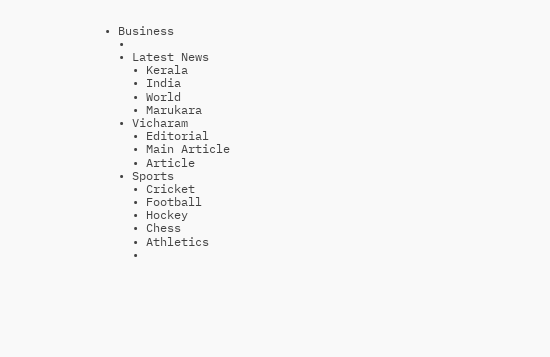• Business
  •
  • Latest News
    • Kerala
    • India
    • World
    • Marukara
  • Vicharam
    • Editorial
    • Main Article
    • Article
  • Sports
    • Cricket
    • Football
    • Hockey
    • Chess
    • Athletics
    •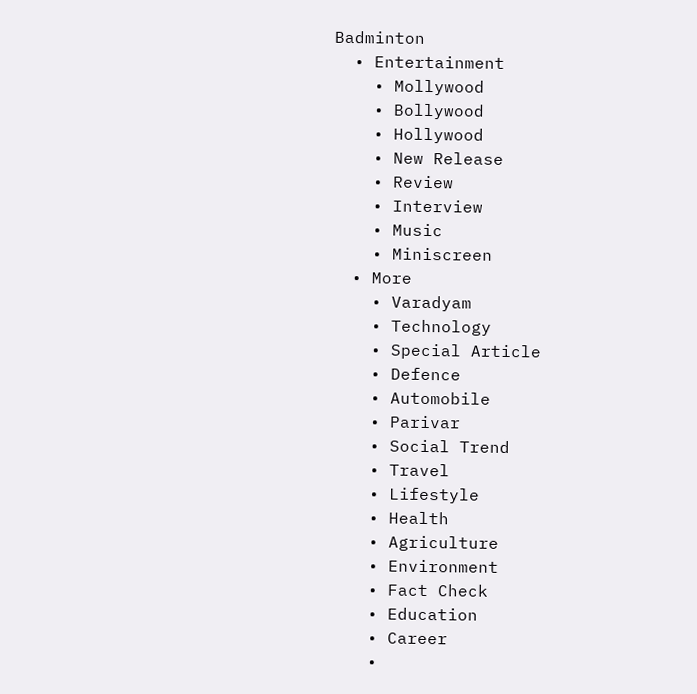Badminton
  • Entertainment
    • Mollywood
    • Bollywood
    • Hollywood
    • New Release
    • Review
    • Interview
    • Music
    • Miniscreen
  • More
    • Varadyam
    • Technology
    • Special Article
    • Defence
    • Automobile
    • Parivar
    • Social Trend
    • Travel
    • Lifestyle
    • Health
    • Agriculture
    • Environment
    • Fact Check
    • Education
    • Career
    •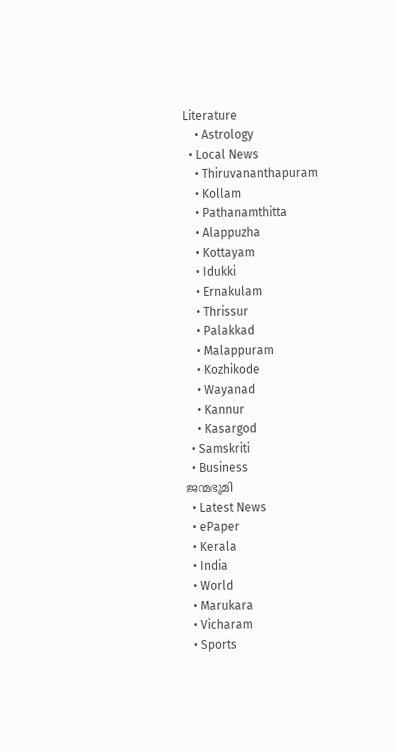Literature
    • Astrology
  • Local News
    • Thiruvananthapuram
    • Kollam
    • Pathanamthitta
    • Alappuzha
    • Kottayam
    • Idukki
    • Ernakulam
    • Thrissur
    • Palakkad
    • Malappuram
    • Kozhikode
    • Wayanad
    • Kannur
    • Kasargod
  • Samskriti
  • Business
ജന്മഭൂമി
  • Latest News
  • ePaper
  • Kerala
  • India
  • World
  • Marukara
  • Vicharam
  • Sports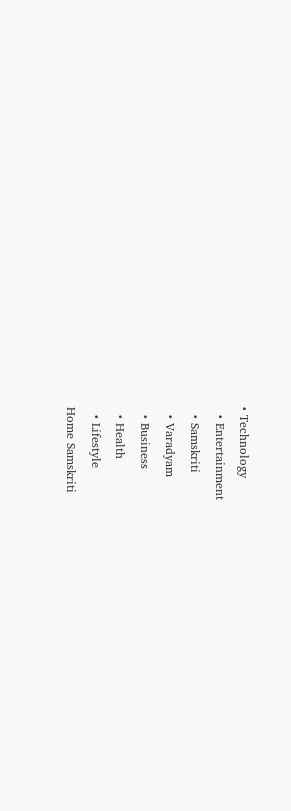• Technology
  • Entertainment
  • Samskriti
  • Varadyam
  • Business
  • Health
  • Lifestyle
Home Samskriti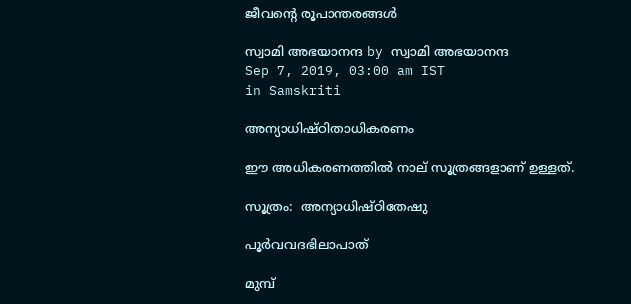ജീവന്റെ രൂപാന്തരങ്ങള്‍

സ്വാമി അഭയാനന്ദ by സ്വാമി അഭയാനന്ദ
Sep 7, 2019, 03:00 am IST
in Samskriti

അന്യാധിഷ്ഠിതാധികരണം

ഈ അധികരണത്തില്‍ നാല് സൂത്രങ്ങളാണ് ഉള്ളത്.

സൂത്രം:  അന്യാധിഷ്ഠിതേഷു

പൂര്‍വവദഭിലാപാത്

മുമ്പ്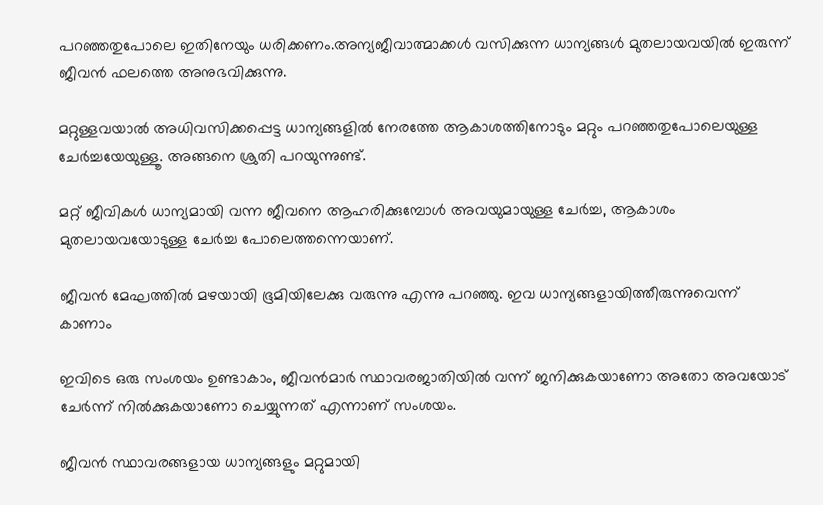പറഞ്ഞതുപോലെ ഇതിനേയും ധരിക്കണം.അന്യജീവാത്മാക്കള്‍ വസിക്കുന്ന ധാന്യങ്ങള്‍ മുതലായവയില്‍ ഇരുന്ന് ജീവന്‍ ഫലത്തെ അനുഭവിക്കുന്നു.

മറ്റുള്ളവയാല്‍ അധിവസിക്കപ്പെട്ട ധാന്യങ്ങളില്‍ നേരത്തേ ആകാശത്തിനോടും മറ്റും പറഞ്ഞതുപോലെയുള്ള ചേര്‍ച്ചയേയുള്ളൂ. അങ്ങനെ ശ്രുതി പറയുന്നുണ്ട്.

മറ്റ് ജീവികള്‍ ധാന്യമായി വന്ന ജീവനെ ആഹരിക്കുമ്പോള്‍ അവയുമായുള്ള ചേര്‍ച്ച, ആകാശം മുതലായവയോടുള്ള ചേര്‍ച്ച പോലെത്തന്നെയാണ്.

ജീവന്‍ മേഘത്തില്‍ മഴയായി ഭൂമിയിലേക്കു വരുന്നു എന്നു പറഞ്ഞു. ഇവ ധാന്യങ്ങളായിത്തീരുന്നുവെന്ന് കാണാം

ഇവിടെ ഒരു സംശയം ഉണ്ടാകാം, ജീവന്‍മാര്‍ സ്ഥാവരജാതിയില്‍ വന്ന് ജനിക്കുകയാണോ അതോ അവയോട് ചേര്‍ന്ന് നില്‍ക്കുകയാണോ ചെയ്യുന്നത് എന്നാണ് സംശയം.

ജീവന്‍ സ്ഥാവരങ്ങളായ ധാന്യങ്ങളും മറ്റുമായി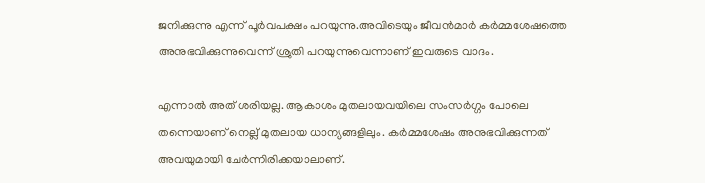ജനിക്കുന്നു എന്ന് പൂര്‍വപക്ഷം പറയുന്നു.അവിടെയും ജീവന്‍മാര്‍ കര്‍മ്മശേഷത്തെ അനുഭവിക്കുന്നുവെന്ന് ശ്രുതി പറയുന്നുവെന്നാണ് ഇവരുടെ വാദം.

എന്നാല്‍ അത് ശരിയല്ല. ആകാശം മുതലായവയിലെ സംസര്‍ഗ്ഗം പോലെ തന്നെയാണ് നെല്ല് മുതലായ ധാന്യങ്ങളിലും. കര്‍മ്മശേഷം അനുഭവിക്കുന്നത് അവയുമായി ചേര്‍ന്നിരിക്കയാലാണ്.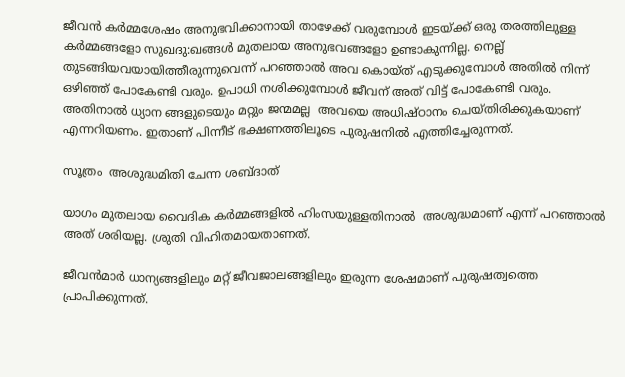ജീവന്‍ കര്‍മ്മശേഷം അനുഭവിക്കാനായി താഴേക്ക് വരുമ്പോള്‍ ഇടയ്‌ക്ക് ഒരു തരത്തിലുള്ള കര്‍മ്മങ്ങളോ സുഖദു:ഖങ്ങള്‍ മുതലായ അനുഭവങ്ങളോ ഉണ്ടാകുന്നില്ല. നെല്ല് തുടങ്ങിയവയായിത്തീരുന്നുവെന്ന് പറഞ്ഞാല്‍ അവ കൊയ്ത് എടുക്കുമ്പോള്‍ അതില്‍ നിന്ന് ഒഴിഞ്ഞ് പോകേണ്ടി വരും. ഉപാധി നശിക്കുമ്പോള്‍ ജീവന് അത് വിട്ട് പോകേണ്ടി വരും. അതിനാല്‍ ധ്യാന ങ്ങളുടെയും മറ്റും ജന്മമല്ല  അവയെ അധിഷ്ഠാനം ചെയ്തിരിക്കുകയാണ്  എന്നറിയണം. ഇതാണ് പിന്നീട് ഭക്ഷണത്തിലൂടെ പുരുഷനില്‍ എത്തിച്ചേരുന്നത്.

സൂത്രം  അശുദ്ധമിതി ചേന്ന ശബ്ദാത്

യാഗം മുതലായ വൈദിക കര്‍മ്മങ്ങളില്‍ ഹിംസയുള്ളതിനാല്‍  അശുദ്ധമാണ് എന്ന് പറഞ്ഞാല്‍ അത് ശരിയല്ല. ശ്രുതി വിഹിതമായതാണത്.

ജീവന്‍മാര്‍ ധാന്യങ്ങളിലും മറ്റ് ജീവജാലങ്ങളിലും ഇരുന്ന ശേഷമാണ് പുരുഷത്വത്തെ പ്രാപിക്കുന്നത്.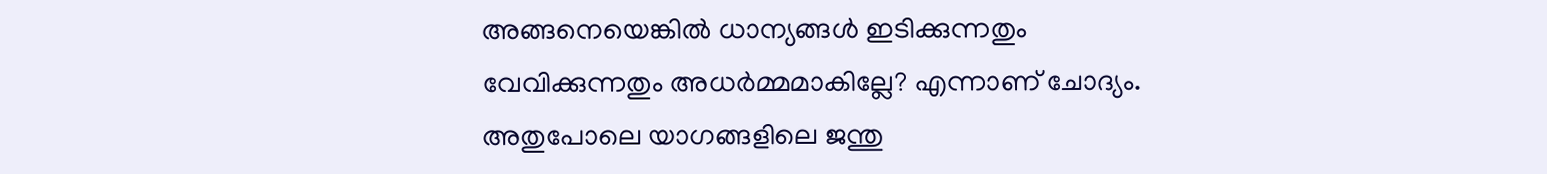അങ്ങനെയെങ്കില്‍ ധാന്യങ്ങള്‍ ഇടിക്കുന്നതും വേവിക്കുന്നതും അധര്‍മ്മമാകില്ലേ? എന്നാണ് ചോദ്യം. അതുപോലെ യാഗങ്ങളിലെ ജന്തു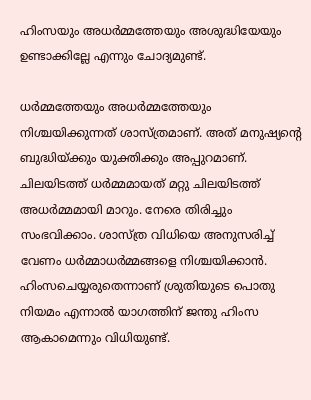ഹിംസയും അധര്‍മ്മത്തേയും അശുദ്ധിയേയും ഉണ്ടാക്കില്ലേ എന്നും ചോദ്യമുണ്ട്.

ധര്‍മ്മത്തേയും അധര്‍മ്മത്തേയും നിശ്ചയിക്കുന്നത് ശാസ്ത്രമാണ്. അത് മനുഷ്യന്റെ ബുദ്ധിയ്‌ക്കും യുക്തിക്കും അപ്പുറമാണ്. ചിലയിടത്ത് ധര്‍മ്മമായത് മറ്റു ചിലയിടത്ത് അധര്‍മ്മമായി മാറും. നേരെ തിരിച്ചും സംഭവിക്കാം. ശാസ്ത്ര വിധിയെ അനുസരിച്ച് വേണം ധര്‍മ്മാധര്‍മ്മങ്ങളെ നിശ്ചയിക്കാന്‍. ഹിംസചെയ്യരുതെന്നാണ് ശ്രുതിയുടെ പൊതു നിയമം എന്നാല്‍ യാഗത്തിന് ജന്തു ഹിംസ ആകാമെന്നും വിധിയുണ്ട്.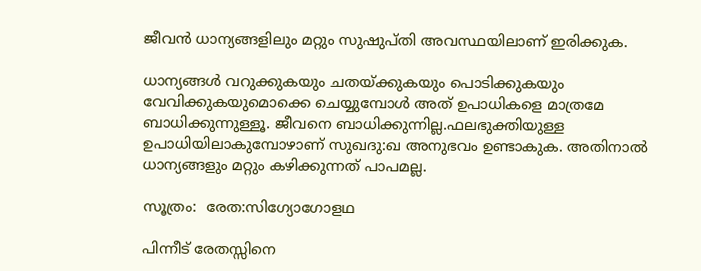ജീവന്‍ ധാന്യങ്ങളിലും മറ്റും സുഷുപ്തി അവസ്ഥയിലാണ് ഇരിക്കുക.

ധാന്യങ്ങള്‍ വറുക്കുകയും ചതയ്‌ക്കുകയും പൊടിക്കുകയും വേവിക്കുകയുമൊക്കെ ചെയ്യുമ്പോള്‍ അത് ഉപാധികളെ മാത്രമേ ബാധിക്കുന്നുള്ളൂ. ജീവനെ ബാധിക്കുന്നില്ല.ഫലഭുക്തിയുള്ള ഉപാധിയിലാകുമ്പോഴാണ് സുഖദു:ഖ അനുഭവം ഉണ്ടാകുക. അതിനാല്‍ ധാന്യങ്ങളും മറ്റും കഴിക്കുന്നത് പാപമല്ല.

സൂത്രം:  രേത:സിഗ്യോഗോളഥ

പിന്നീട് രേതസ്സിനെ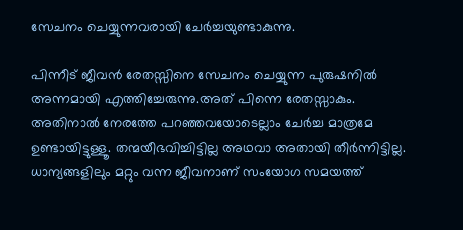സേചനം ചെയ്യുന്നവരായി ചേര്‍ച്ചയുണ്ടാകുന്നു.

പിന്നീട് ജീവന്‍ രേതസ്സിനെ സേചനം ചെയ്യുന്ന പുരുഷനില്‍ അന്നമായി എത്തിച്ചേരുന്നു.അത് പിന്നെ രേതസ്സാകും. അതിനാല്‍ നേരത്തേ പറഞ്ഞവയോടെല്ലാം ചേര്‍ച്ച മാത്രമേ ഉണ്ടായിട്ടുള്ളൂ. തന്മയീഭവിച്ചിട്ടില്ല അഥവാ അതായി തീര്‍ന്നിട്ടില്ല. ധാന്യങ്ങളിലും മറ്റും വന്ന ജീവനാണ് സംയോഗ സമയത്ത്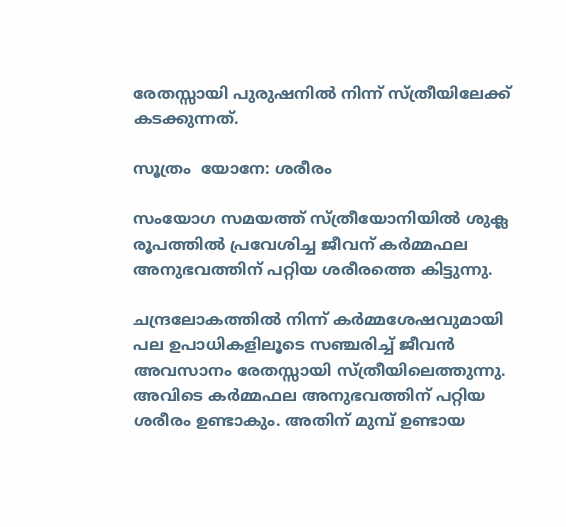രേതസ്സായി പുരുഷനില്‍ നിന്ന് സ്ത്രീയിലേക്ക് കടക്കുന്നത്.

സൂത്രം  യോനേ: ശരീരം

സംയോഗ സമയത്ത് സ്ത്രീയോനിയില്‍ ശുക്ല രൂപത്തില്‍ പ്രവേശിച്ച ജീവന് കര്‍മ്മഫല അനുഭവത്തിന് പറ്റിയ ശരീരത്തെ കിട്ടുന്നു.

ചന്ദ്രലോകത്തില്‍ നിന്ന് കര്‍മ്മശേഷവുമായി പല ഉപാധികളിലൂടെ സഞ്ചരിച്ച് ജീവന്‍ അവസാനം രേതസ്സായി സ്ത്രീയിലെത്തുന്നു. അവിടെ കര്‍മ്മഫല അനുഭവത്തിന് പറ്റിയ ശരീരം ഉണ്ടാകും. അതിന് മുമ്പ് ഉണ്ടായ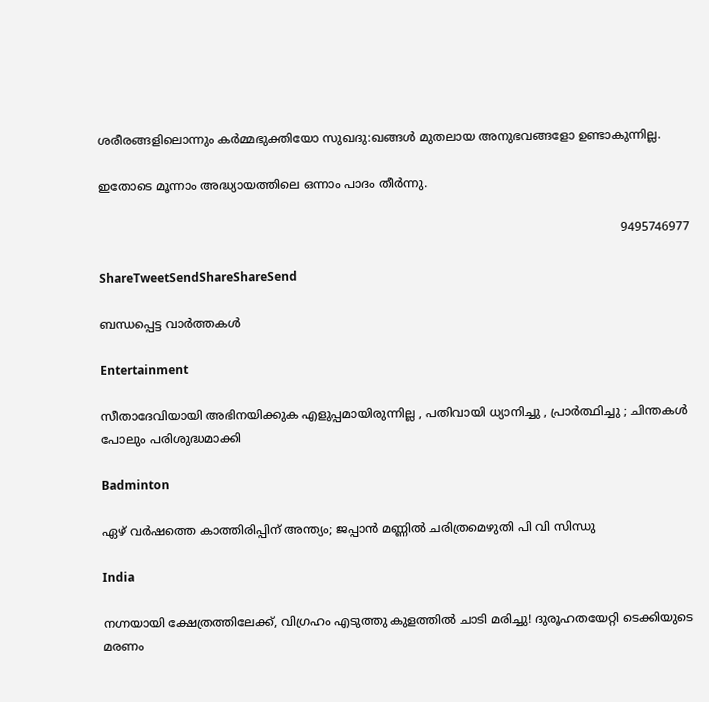ശരീരങ്ങളിലൊന്നും കര്‍മ്മഭുക്തിയോ സുഖദു:ഖങ്ങള്‍ മുതലായ അനുഭവങ്ങളോ ഉണ്ടാകുന്നില്ല.

ഇതോടെ മൂന്നാം അദ്ധ്യായത്തിലെ ഒന്നാം പാദം തീര്‍ന്നു.

                                                                                                                                             9495746977

ShareTweetSendShareShareSend

ബന്ധപ്പെട്ട വാര്‍ത്തകള്‍

Entertainment

സീതാദേവിയായി അഭിനയിക്കുക എളുപ്പമായിരുന്നില്ല , പതിവായി ധ്യാനിച്ചു , പ്രാർത്ഥിച്ചു ; ചിന്തകൾ പോലും പരിശുദ്ധമാക്കി

Badminton

ഏഴ് വർഷത്തെ കാത്തിരിപ്പിന് അന്ത്യം; ജപ്പാൻ മണ്ണിൽ ചരിത്രമെഴുതി പി വി സിന്ധു

India

നഗ്നയായി ക്ഷേത്രത്തിലേക്ക്, വിഗ്രഹം എടുത്തു കുളത്തിൽ ചാടി മരിച്ചു! ദുരൂഹതയേറ്റി ടെക്കിയുടെ മരണം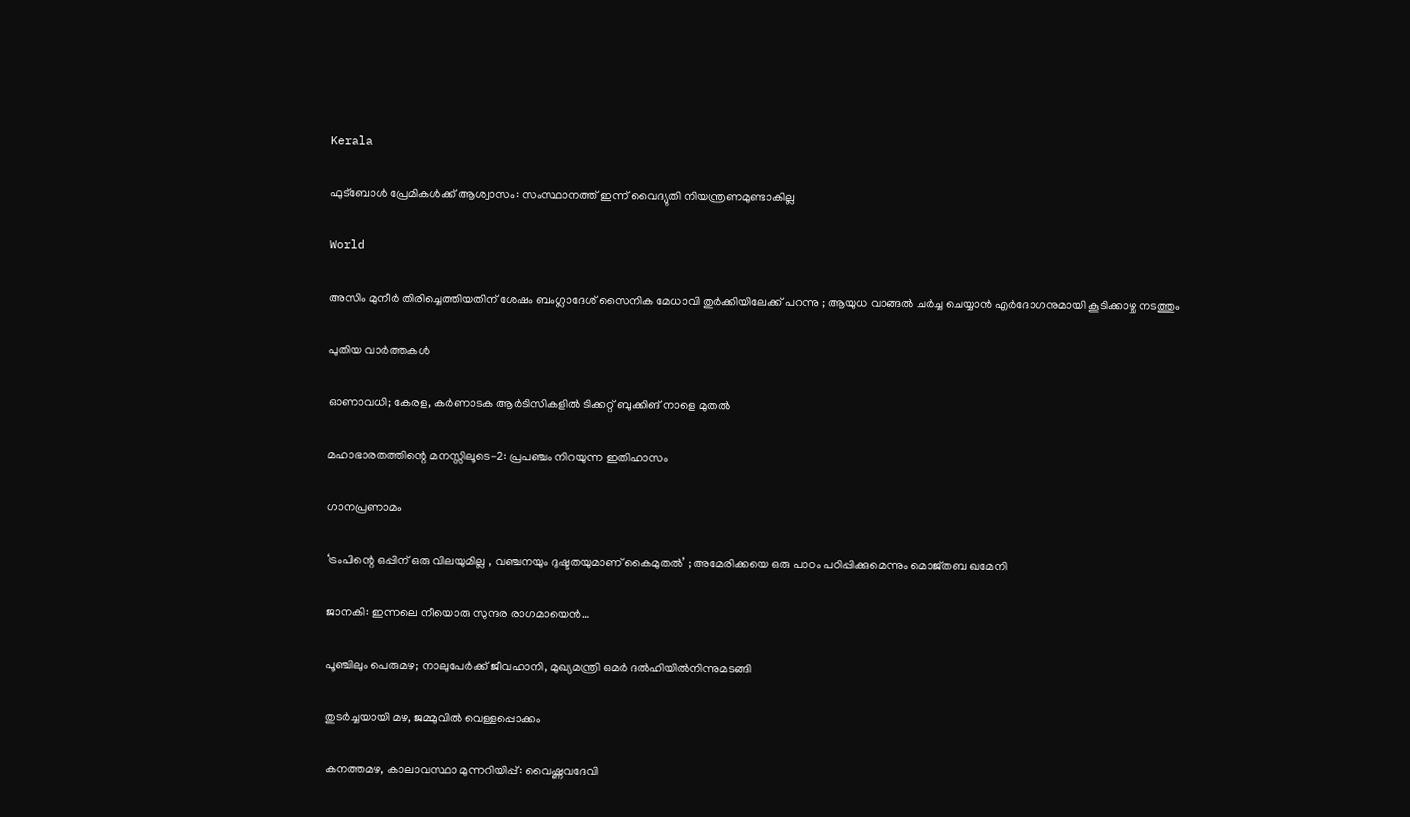Kerala

ഫുട്‌ബോള്‍ പ്രേമികള്‍ക്ക് ആശ്വാസം: സംസ്ഥാനത്ത് ഇന്ന് വൈദ്യുതി നിയന്ത്രണമുണ്ടാകില്ല

World

അസിം മുനീർ തിരിച്ചെത്തിയതിന് ശേഷം ബംഗ്ലാദേശ് സൈനിക മേധാവി തുർക്കിയിലേക്ക് പറന്നു ; ആയുധ വാങ്ങൽ ചർച്ച ചെയ്യാൻ എർദോഗനുമായി കൂടിക്കാഴ്ച നടത്തും

പുതിയ വാര്‍ത്തകള്‍

ഓണാവധി; കേരള, കർണാടക ആർടിസികളില്‍ ടിക്കറ്റ് ബുക്കിങ് നാളെ മുതൽ

മഹാഭാരതത്തിന്റെ മനസ്സിലൂടെ-2: പ്രപഞ്ചം നിറയുന്ന ഇതിഹാസം

ഗാനപ്രണാമം

‘ട്രംപിന്റെ ഒപ്പിന് ഒരു വിലയുമില്ല , വഞ്ചനയും ദുഷ്ടതയുമാണ് കൈമുതൽ’ ; അമേരിക്കയെ ഒരു പാഠം പഠിപ്പിക്കുമെന്നും മൊജ്തബ ഖമേനി

ജാനകി: ഇന്നലെ നീയൊരു സുന്ദര രാഗമായെന്‍…

പൂഞ്ചിലും പെരുമഴ; നാലുപേർക്ക് ജീവഹാനി, മുഖ്യമന്ത്രി ഒമർ ദൽഹിയിൽനിന്നുമടങ്ങി

തുടർച്ചയായി മഴ, ജമ്മുവിൽ വെള്ളപ്പൊക്കം

കനത്തമഴ, കാലാവസ്ഥാ മുന്നറിയിപ്പ്: വൈഷ്ണവദേവി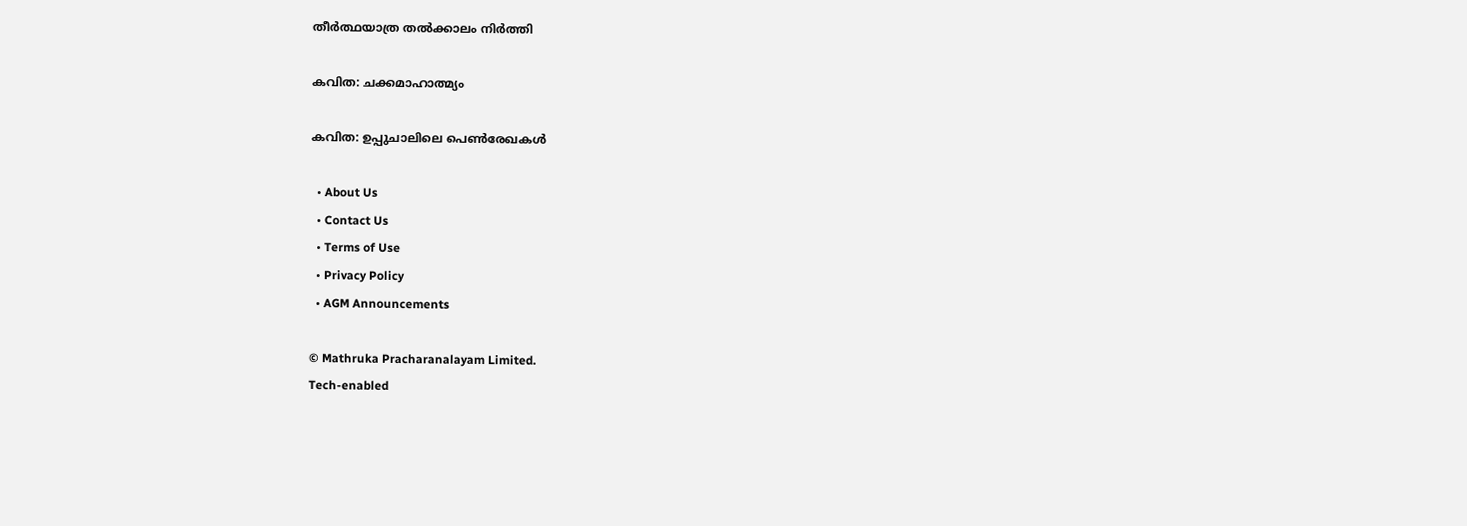തീർത്ഥയാത്ര തൽക്കാലം നിർത്തി

കവിത: ചക്കമാഹാത്മ്യം

കവിത: ഉപ്പുചാലിലെ പെണ്‍രേഖകള്‍

  • About Us
  • Contact Us
  • Terms of Use
  • Privacy Policy
  • AGM Announcements

© Mathruka Pracharanalayam Limited.
Tech-enabled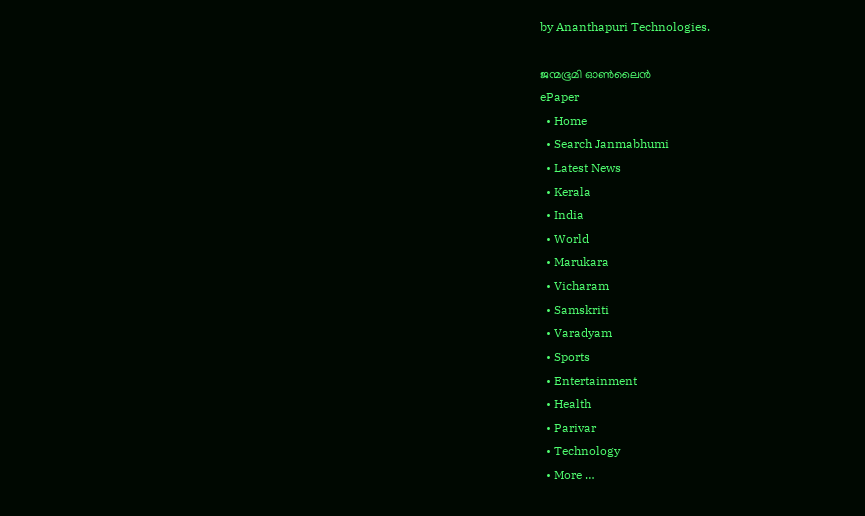by Ananthapuri Technologies.

ജന്മഭൂമി ഓണ്‍ലൈന്‍
ePaper
  • Home
  • Search Janmabhumi
  • Latest News
  • Kerala
  • India
  • World
  • Marukara
  • Vicharam
  • Samskriti
  • Varadyam
  • Sports
  • Entertainment
  • Health
  • Parivar
  • Technology
  • More …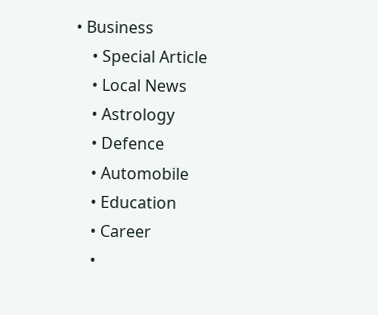• Business
    • Special Article
    • Local News
    • Astrology
    • Defence
    • Automobile
    • Education
    • Career
    •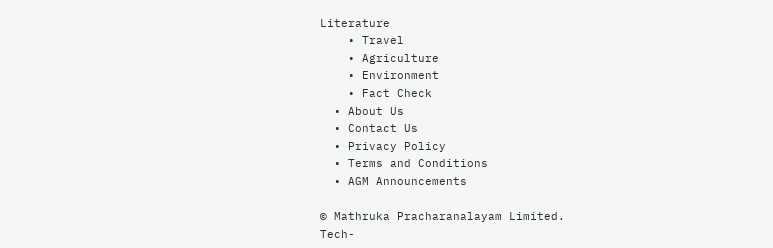Literature
    • Travel
    • Agriculture
    • Environment
    • Fact Check
  • About Us
  • Contact Us
  • Privacy Policy
  • Terms and Conditions
  • AGM Announcements

© Mathruka Pracharanalayam Limited.
Tech-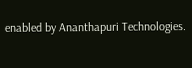enabled by Ananthapuri Technologies.